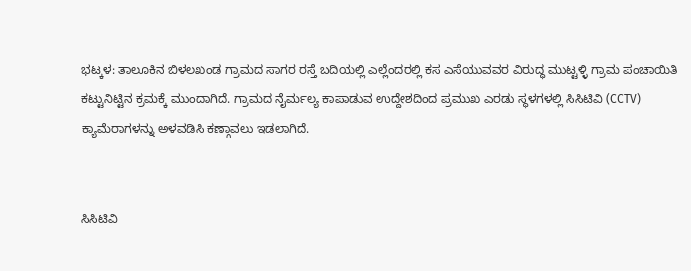ಭಟ್ಕಳ: ತಾಲೂಕಿನ ಬಿಳಲಖಂಡ ಗ್ರಾಮದ ಸಾಗರ ರಸ್ತೆ ಬದಿಯಲ್ಲಿ ಎಲ್ಲೆಂದರಲ್ಲಿ ಕಸ ಎಸೆಯುವವರ ವಿರುದ್ಧ ಮುಟ್ಟಳ್ಳಿ ಗ್ರಾಮ ಪಂಚಾಯಿತಿ ಕಟ್ಟುನಿಟ್ಟಿನ ಕ್ರಮಕ್ಕೆ ಮುಂದಾಗಿದೆ. ಗ್ರಾಮದ ನೈರ್ಮಲ್ಯ ಕಾಪಾಡುವ ಉದ್ದೇಶದಿಂದ ಪ್ರಮುಖ ಎರಡು ಸ್ಥಳಗಳಲ್ಲಿ ಸಿಸಿಟಿವಿ (CCTV) ಕ್ಯಾಮೆರಾಗಳನ್ನು ಅಳವಡಿಸಿ ಕಣ್ಗಾವಲು ಇಡಲಾಗಿದೆ.


ಸಿಸಿಟಿವಿ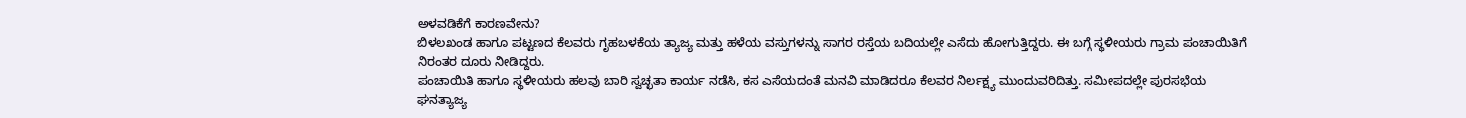ಅಳವಡಿಕೆಗೆ ಕಾರಣವೇನು?
ಬಿಳಲಖಂಡ ಹಾಗೂ ಪಟ್ಟಣದ ಕೆಲವರು ಗೃಹಬಳಕೆಯ ತ್ಯಾಜ್ಯ ಮತ್ತು ಹಳೆಯ ವಸ್ತುಗಳನ್ನು ಸಾಗರ ರಸ್ತೆಯ ಬದಿಯಲ್ಲೇ ಎಸೆದು ಹೋಗುತ್ತಿದ್ದರು. ಈ ಬಗ್ಗೆ ಸ್ಥಳೀಯರು ಗ್ರಾಮ ಪಂಚಾಯಿತಿಗೆ ನಿರಂತರ ದೂರು ನೀಡಿದ್ದರು.
ಪಂಚಾಯಿತಿ ಹಾಗೂ ಸ್ಥಳೀಯರು ಹಲವು ಬಾರಿ ಸ್ವಚ್ಛತಾ ಕಾರ್ಯ ನಡೆಸಿ, ಕಸ ಎಸೆಯದಂತೆ ಮನವಿ ಮಾಡಿದರೂ ಕೆಲವರ ನಿರ್ಲಕ್ಷ್ಯ ಮುಂದುವರಿದಿತ್ತು. ಸಮೀಪದಲ್ಲೇ ಪುರಸಭೆಯ ಘನತ್ಯಾಜ್ಯ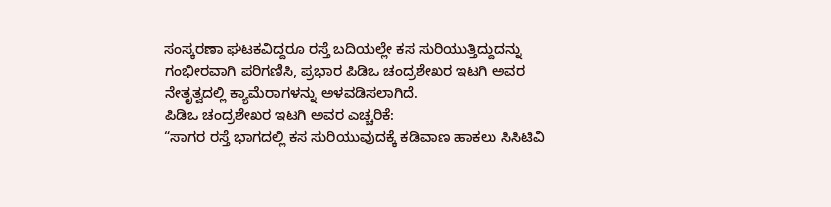ಸಂಸ್ಕರಣಾ ಘಟಕವಿದ್ದರೂ ರಸ್ತೆ ಬದಿಯಲ್ಲೇ ಕಸ ಸುರಿಯುತ್ತಿದ್ದುದನ್ನು ಗಂಭೀರವಾಗಿ ಪರಿಗಣಿಸಿ, ಪ್ರಭಾರ ಪಿಡಿಒ ಚಂದ್ರಶೇಖರ ಇಟಗಿ ಅವರ ನೇತೃತ್ವದಲ್ಲಿ ಕ್ಯಾಮೆರಾಗಳನ್ನು ಅಳವಡಿಸಲಾಗಿದೆ.
ಪಿಡಿಒ ಚಂದ್ರಶೇಖರ ಇಟಗಿ ಅವರ ಎಚ್ಚರಿಕೆ:
“ಸಾಗರ ರಸ್ತೆ ಭಾಗದಲ್ಲಿ ಕಸ ಸುರಿಯುವುದಕ್ಕೆ ಕಡಿವಾಣ ಹಾಕಲು ಸಿಸಿಟಿವಿ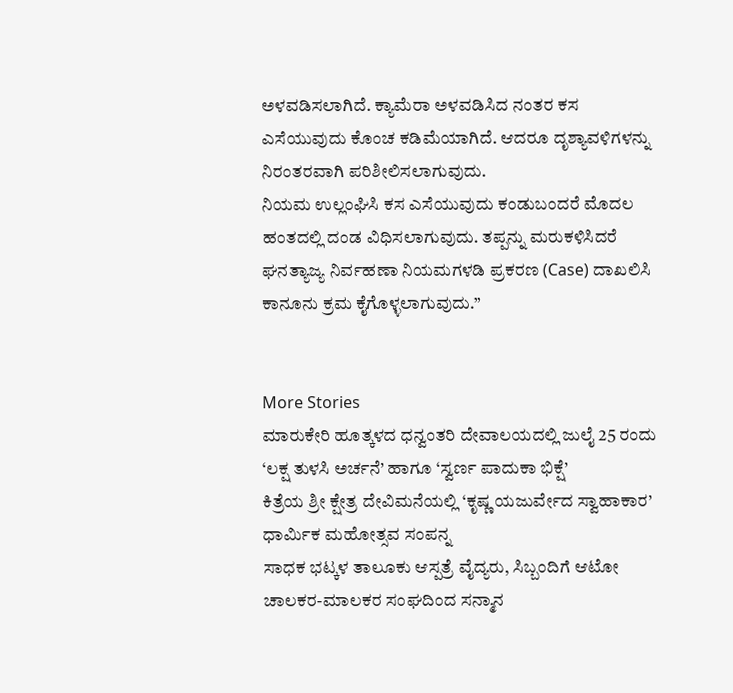ಅಳವಡಿಸಲಾಗಿದೆ. ಕ್ಯಾಮೆರಾ ಅಳವಡಿಸಿದ ನಂತರ ಕಸ ಎಸೆಯುವುದು ಕೊಂಚ ಕಡಿಮೆಯಾಗಿದೆ. ಆದರೂ ದೃಶ್ಯಾವಳಿಗಳನ್ನು ನಿರಂತರವಾಗಿ ಪರಿಶೀಲಿಸಲಾಗುವುದು.
ನಿಯಮ ಉಲ್ಲಂಘಿಸಿ ಕಸ ಎಸೆಯುವುದು ಕಂಡುಬಂದರೆ ಮೊದಲ ಹಂತದಲ್ಲಿ ದಂಡ ವಿಧಿಸಲಾಗುವುದು. ತಪ್ಪನ್ನು ಮರುಕಳಿಸಿದರೆ ಘನತ್ಯಾಜ್ಯ ನಿರ್ವಹಣಾ ನಿಯಮಗಳಡಿ ಪ್ರಕರಣ (Case) ದಾಖಲಿಸಿ ಕಾನೂನು ಕ್ರಮ ಕೈಗೊಳ್ಳಲಾಗುವುದು.”


More Stories
ಮಾರುಕೇರಿ ಹೂತ್ಕಳದ ಧನ್ವಂತರಿ ದೇವಾಲಯದಲ್ಲಿ ಜುಲೈ 25 ರಂದು ‘ಲಕ್ಷ ತುಳಸಿ ಅರ್ಚನೆ’ ಹಾಗೂ ‘ಸ್ವರ್ಣ ಪಾದುಕಾ ಭಿಕ್ಷೆ’
ಕಿತ್ರೆಯ ಶ್ರೀ ಕ್ಷೇತ್ರ ದೇವಿಮನೆಯಲ್ಲಿ ‘ಕೃಷ್ಣ ಯಜುರ್ವೇದ ಸ್ವಾಹಾಕಾರ’ ಧಾರ್ಮಿಕ ಮಹೋತ್ಸವ ಸಂಪನ್ನ
ಸಾಧಕ ಭಟ್ಕಳ ತಾಲೂಕು ಆಸ್ಪತ್ರೆ ವೈದ್ಯರು, ಸಿಬ್ಬಂದಿಗೆ ಆಟೋ ಚಾಲಕರ-ಮಾಲಕರ ಸಂಘದಿಂದ ಸನ್ಮಾನ